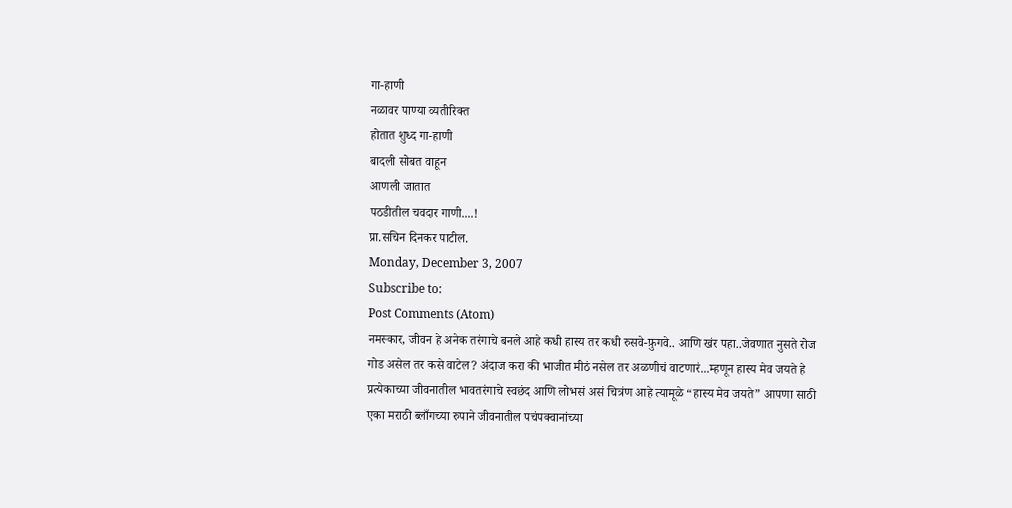गा-हाणी
नळावर पाण्या व्यतीरिक्त
होतात शुध्द गा-हाणी
बादली सोबत वाहून
आणली जातात
पठडीतील चवदार गाणी....!
प्रा.सचिन दिनकर पाटील.
Monday, December 3, 2007
Subscribe to:
Post Comments (Atom)
नमस्कार, जीवन हे अनेक तरंगाचे बनले आहे कधी हास्य तर कधी रुसवे-फ़ुगवे.. आणि खंर पहा..जेवणात नुसते रोज गोड असेल तर कसे वाटेल? अंदाज करा की भाजीत मीठं नसेल तर अळणीचं वाटणारं...म्हणून हास्य मेव जयते हे प्रत्येकाच्या जीवनातील भावतरंगाचे स्वछंद आणि लोभसं असं चित्रंण आहे त्यामूळे “हास्य मेव जयते” आपणा साठी एका मराठी ब्लाँगच्या रुपाने जीवनातील पचंपक्वानांच्या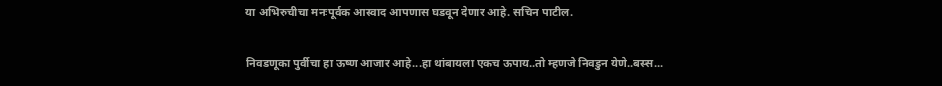या अभिरुचीचा मनःपूर्वक आस्वाद आपणास घडवून देणार आहे. सचिन पाटील.

निवडणूका पुर्वीचा हा ऊष्ण आजार आहे...हा थांबायला एकच ऊपाय..तो म्हणजे निवडुन येणे..बस्स...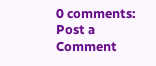0 comments:
Post a Comment